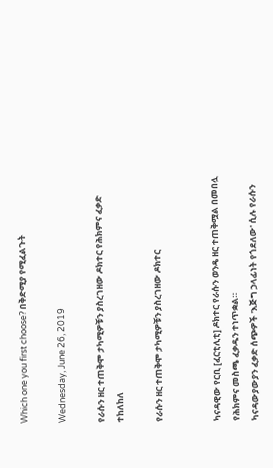Which one you first choose? በቅድሚያ የሚፈልጉት

Wednesday, June 26, 2019

የራሱን ዘር ተጠቅሞ ታካሚዎቹን ያስረገዘው ዶክተር የሕክምና ፈቃድ ተከለከለ

የራሱን ዘር ተጠቅሞ ታካሚዎቹን ያስረገዘው ዶክተር


ካናዳዊው የርቢ [ፈርቲሊቲ] ዶክተር የራሱን ወንዴ ዘር ተጠቅሟል በመበሏ የሕክምና መስጫ ፈቃዱን ተነጥቋል።
ካናዳውያውያን ፈቃድ ሰጭዎች 'እጅግ ኃላፊነት የጎደለው' ሲሉ የራሱን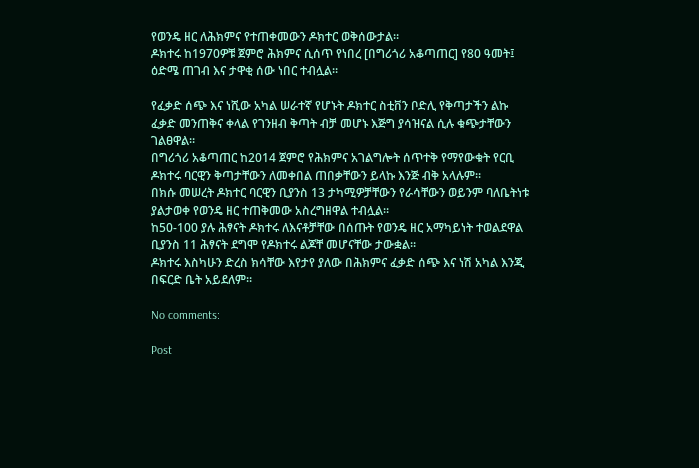የወንዴ ዘር ለሕክምና የተጠቀመውን ዶክተር ወቅሰውታል።
ዶክተሩ ከ1970ዎቹ ጀምሮ ሕክምና ሲሰጥ የነበረ [በግሪጎሪ አቆጣጠር] የ80 ዓመት፤ ዕድሜ ጠገብ እና ታዋቂ ሰው ነበር ተብሏል።

የፈቃድ ሰጭ እና ነሺው አካል ሠራተኛ የሆኑት ዶክተር ስቲቨን ቦድሊ የቅጣታችን ልኩ ፈቃድ መንጠቅና ቀላል የገንዘብ ቅጣት ብቻ መሆኑ እጅግ ያሳዝናል ሲሉ ቁጭታቸውን ገልፀዋል።
በግሪጎሪ አቆጣጠር ከ2014 ጀምሮ የሕክምና አገልግሎት ሰጥተቅ የማየውቁት የርቢ ዶክተሩ ባርዊን ቅጣታቸውን ለመቀበል ጠበቃቸውን ይላኩ እንጅ ብቅ አላሉም።
በክሱ መሠረት ዶክተር ባርዊን ቢያንስ 13 ታካሚዎቻቸውን የራሳቸውን ወይንም ባለቤትነቱ ያልታወቀ የወንዴ ዘር ተጠቅመው አስረግዘዋል ተብሏል።
ከ50-100 ያሉ ሕፃናት ዶክተሩ ለእናቶቻቸው በሰጡት የወንዴ ዘር አማካይነት ተወልደዋል ቢያንስ 11 ሕፃናት ደግሞ የዶክተሩ ልጆቸ መሆናቸው ታውቋል።
ዶክተሩ እስካሁን ድረስ ክሳቸው እየታየ ያለው በሕክምና ፈቃድ ሰጭ እና ነሽ አካል እንጂ በፍርድ ቤት አይደለም።

No comments:

Post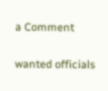a Comment

wanted officials